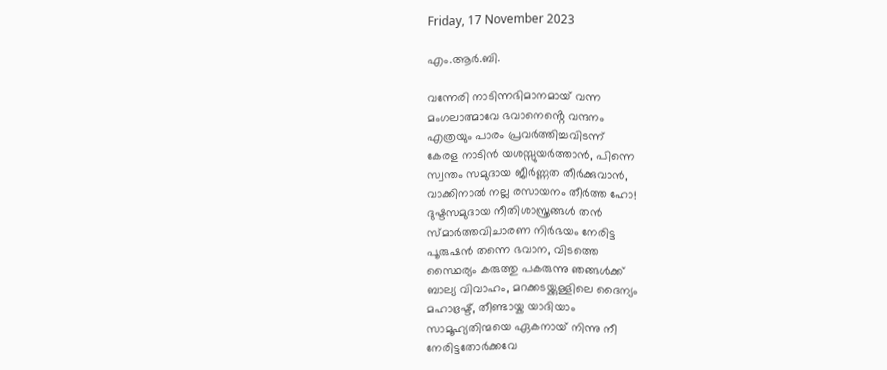Friday, 17 November 2023

എം.ആർ.ബി.

വന്നേരി നാടിന്നഭിമാനമായ് വന്ന
മംഗലാത്മാവേ ഭവാനെൻ്റെ വന്ദനം
എത്രയും പാരം പ്രവർത്തിച്ചവിടന്ന്
കേരള നാടിൻ യശസ്സുയർത്താൻ, പിന്നെ
സ്വന്തം സമുദായ ജീർണ്ണത തീർക്കുവാൻ,
വാക്കിനാൽ നല്ല രസായനം തീർത്ത ഹോ!
ദുഷ്ടസമുദായ നീതിശാസ്ത്രങ്ങൾ തൻ
സ്മാർത്തവിചാരണ നിർഭയം നേരിട്ട
പൂരുഷൻ തന്നെ ഭവാന, വിടത്തെ
സ്ഥൈര്യം കരുത്തു പകരുന്നു ഞങ്ങൾക്ക്
ബാല്യ വിവാഹം, മറക്കടയ്ക്കുള്ളിലെ ദൈന്യം
മഹാഭ്രഷ്ട്, തീണ്ടായ്ക യാദിയാം
സാമൂഹ്യതിന്മയെ ഏകനായ് നിന്നു നീ
നേരിട്ടതോർക്കവേ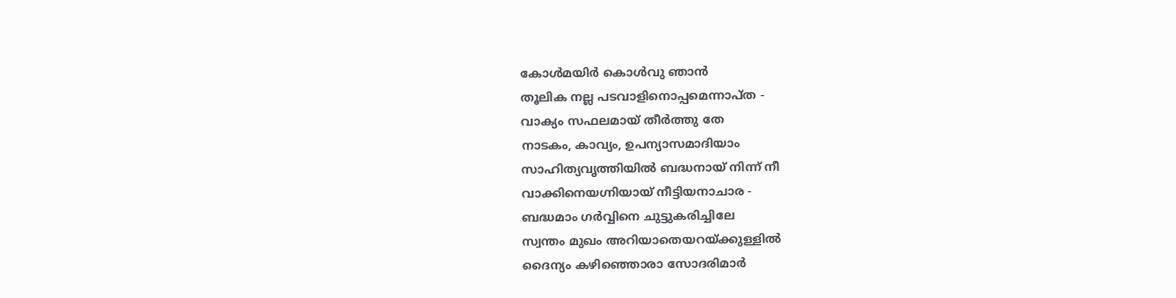കോൾമയിർ കൊൾവു ഞാൻ
തൂലിക നല്ല പടവാളിനൊപ്പമെന്നാപ്ത -
വാക്യം സഫലമായ് തീർത്തു തേ
നാടകം, കാവ്യം, ഉപന്യാസമാദിയാം
സാഹിത്യവൃത്തിയിൽ ബദ്ധനായ് നിന്ന് നീ
വാക്കിനെയഗ്നിയായ് നീട്ടിയനാചാര -
ബദ്ധമാം ഗർവ്വിനെ ചുട്ടുകരിച്ചിലേ
സ്വന്തം മുഖം അറിയാതെയറയ്ക്കുള്ളിൽ
ദൈന്യം കഴിഞ്ഞൊരാ സോദരിമാർ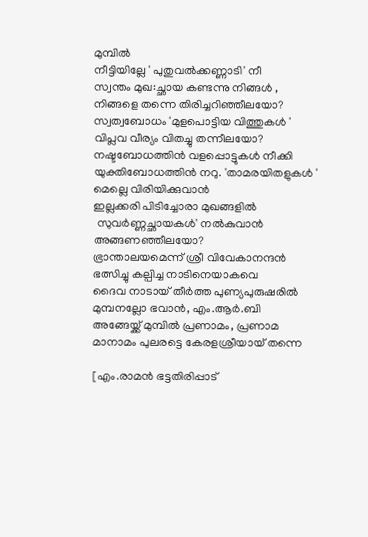മുമ്പിൽ
നീട്ടിയില്ലേ ' പുതുവൽക്കണ്ണാടി' നീ
സ്വന്തം മുഖ:ച്ഛായ കണ്ടന്നു നിങ്ങൾ ,
നിങ്ങളെ തന്നെ തിരിച്ചറിഞ്ഞീലയോ?
സ്വത്വബോധം 'മുളപൊട്ടിയ വിത്തുകൾ '
വിപ്ലവ വീര്യം വിതച്ചു തന്നീലയോ?
നഷ്ടബോധത്തിൻ വളപ്പൊട്ടുകൾ നീക്കി
യുക്തിബോധത്തിൻ നറു. 'താമരയിതളുകൾ '
മെല്ലെ വിരിയിക്കുവാൻ
ഇല്ലക്കരി പിടിച്ചോരാ മുഖങ്ങളിൽ
 സുവർണ്ണച്ഛായകൾ' നൽകുവാൻ
അങ്ങണഞ്ഞീലയോ?
ഭ്രാന്താലയമെന്ന് ശ്രീ വിവേകാനന്ദൻ
ഭത്സിച്ചു കല്പിച്ച നാടിനെയാകവെ
ദൈവ നാടായ് തീർത്ത പുണ്യപുരുഷരിൽ
മുമ്പനല്ലോ ഭവാൻ, എം.ആർ.ബി
അങ്ങേയ്ക്ക് മുമ്പിൽ പ്രണാമം, പ്രണാമ
മാനാമം പുലരട്ടെ കേരളശ്രീയായ് തന്നെ

[എം.രാമൻ ഭട്ടതിരിപ്പാട്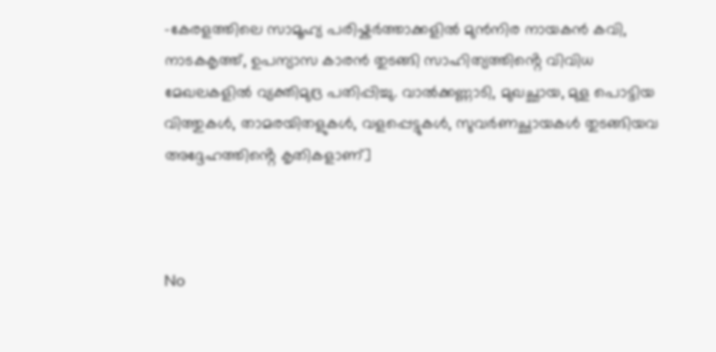-കേരളത്തിലെ സാമൂഹ്യ പരിഷ്കർത്താക്കളിൽ മുൻനിര നായകൻ കവി, നാടകകൃത്ത്, ഉപന്യാസ കാരൻ തുടങ്ങി സാഹിത്യത്തിൻ്റെ വിവിധ മേഖലകളിൽ വ്യക്തിമുദ്ര പതിപ്പിച്ചു. വാൽക്കണ്ണാടി, മുഖച്ഛായ, മുള പൊട്ടിയ വിത്തുകൾ, താമരയിതളുകൾ, വളപ്പെട്ടുകൾ, സുവർണച്ഛായകൾ തുടങ്ങിയവ അദ്ദേഹത്തിൻ്റെ കൃതികളാണ്]



No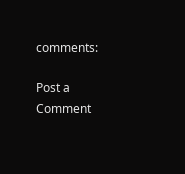comments:

Post a Comment